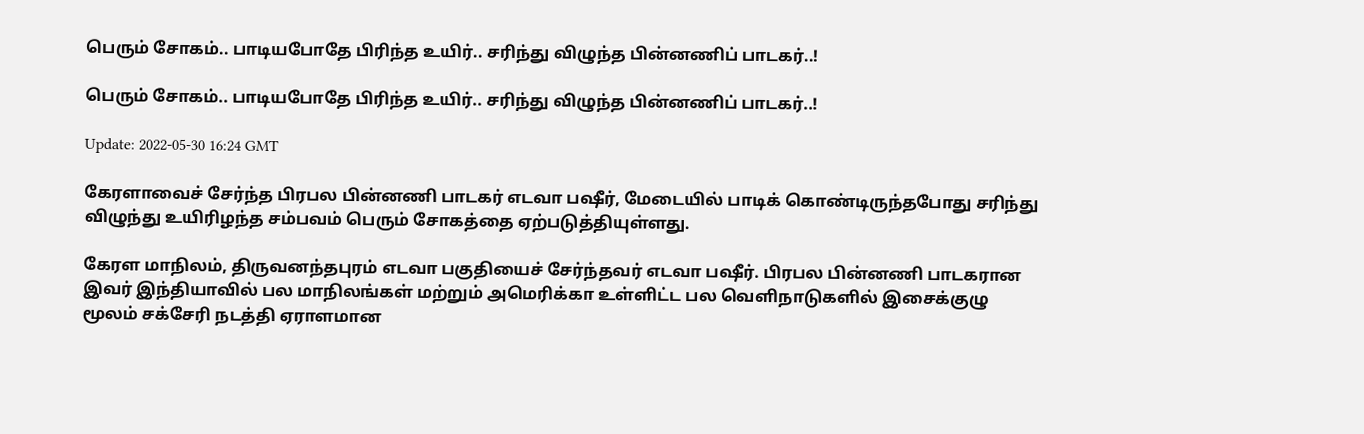பெரும் சோகம்.. பாடியபோதே பிரிந்த உயிர்.. சரிந்து விழுந்த பின்னணிப் பாடகர்..!

பெரும் சோகம்.. பாடியபோதே பிரிந்த உயிர்.. சரிந்து விழுந்த பின்னணிப் பாடகர்..!

Update: 2022-05-30 16:24 GMT

கேரளாவைச் சேர்ந்த பிரபல பின்னணி பாடகர் எடவா பஷீர், மேடையில் பாடிக் கொண்டிருந்தபோது சரிந்து விழுந்து உயிரிழந்த சம்பவம் பெரும் சோகத்தை ஏற்படுத்தியுள்ளது.

கேரள மாநிலம், திருவனந்தபுரம் எடவா பகுதியைச் சேர்ந்தவர் எடவா பஷீர். பிரபல பின்னணி பாடகரான இவர் இந்தியாவில் பல மாநிலங்கள் மற்றும் அமெரிக்கா உள்ளிட்ட பல வெளிநாடுகளில் இசைக்குழு மூலம் சக்சேரி நடத்தி ஏராளமான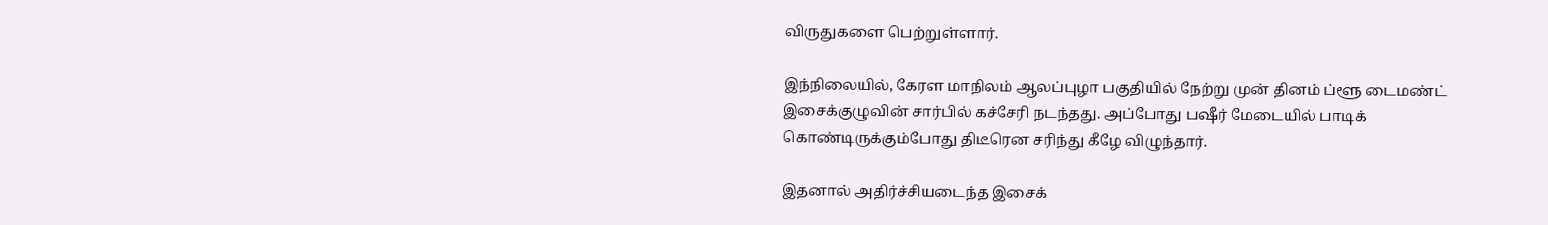விருதுகளை பெற்றுள்ளார்.

இந்நிலையில், கேரள மாநிலம் ஆலப்புழா பகுதியில் நேற்று முன் தினம் ப்ளூ டைமண்ட் இசைக்குழுவின் சார்பில் கச்சேரி நடந்தது. அப்போது பஷீர் மேடையில் பாடிக் கொண்டிருக்கும்போது திடீரென சரிந்து கீழே விழுந்தார்.

இதனால் அதிர்ச்சியடைந்த இசைக்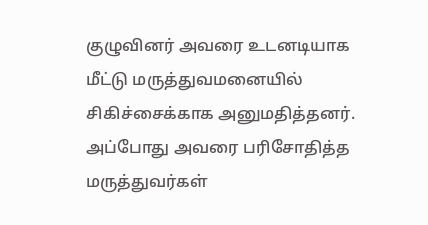குழுவினர் அவரை உடனடியாக மீட்டு மருத்துவமனையில் சிகிச்சைக்காக அனுமதித்தனர். அப்போது அவரை பரிசோதித்த மருத்துவர்கள்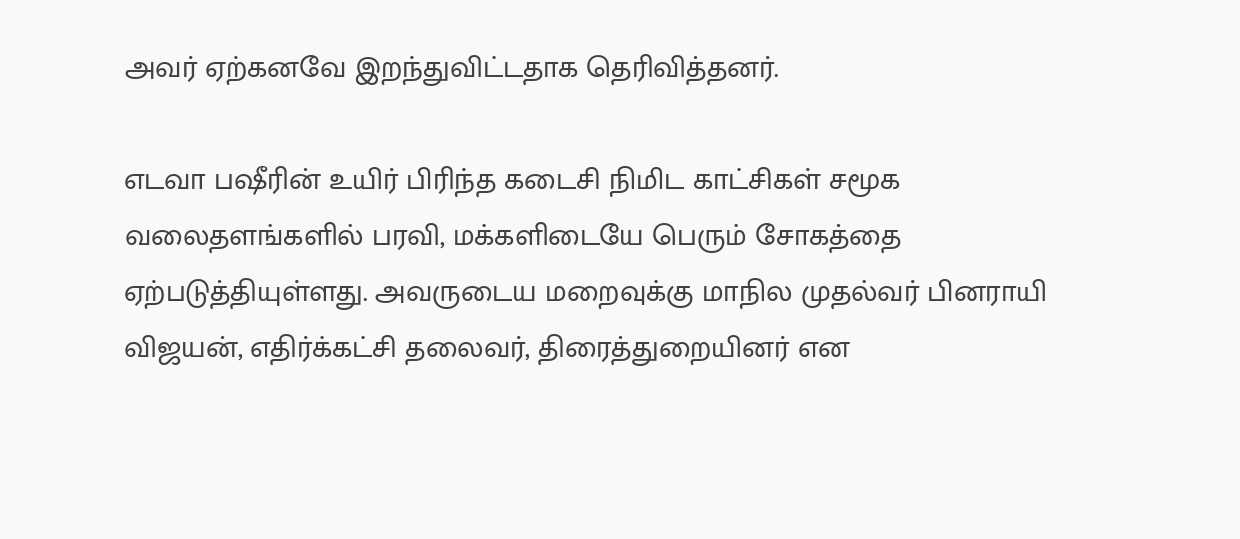அவர் ஏற்கனவே இறந்துவிட்டதாக தெரிவித்தனர்.

எடவா பஷீரின் உயிர் பிரிந்த கடைசி நிமிட காட்சிகள் சமூக வலைதளங்களில் பரவி, மக்களிடையே பெரும் சோகத்தை ஏற்படுத்தியுள்ளது. அவருடைய மறைவுக்கு மாநில முதல்வர் பினராயி விஜயன், எதிர்க்கட்சி தலைவர், திரைத்துறையினர் என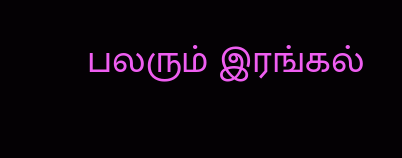பலரும் இரங்கல்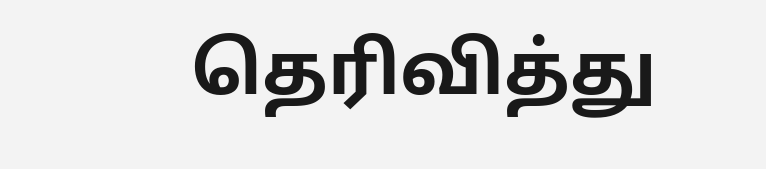தெரிவித்து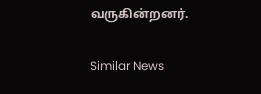வருகின்றனர்.

Similar News